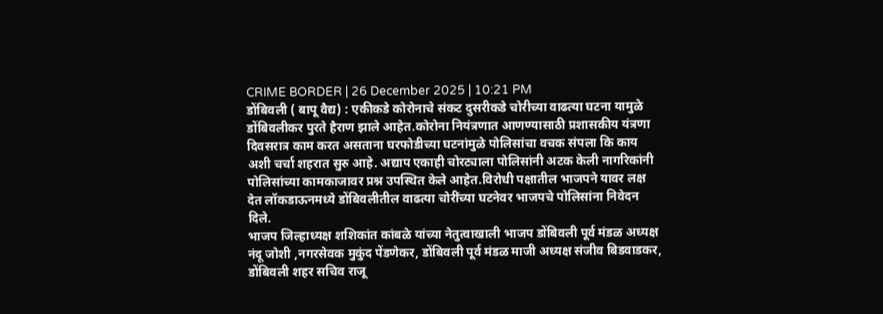CRIME BORDER | 26 December 2025 | 10:21 PM
डोंबिवली ( बापू वैद्य) : एकीकडे कोरोनाचे संकट दुसरीकडे चोरीच्या वाढत्या घटना यामुळे डोंबिवलीकर पुरते हैराण झाले आहेत.कोरोना नियंत्रणात आणण्यासाठी प्रशासकीय यंत्रणा दिवसरात्र काम करत असताना घरफोडीच्या घटनांमुळे पोलिसांचा वचक संपला कि काय अशी चर्चा शहरात सुरु आहे. अद्याप एकाही चोरट्याला पोलिसांनी अटक केली नागरिकांनी पोलिसांच्या कामकाजावर प्रश्न उपस्थित केले आहेत.विरोधी पक्षातील भाजपने यावर लक्ष देत लॉकडाऊनमध्ये डोंबिवलीतील वाढत्या चोरींच्या घटनेवर भाजपचे पोलिसांना निवेदन दिले.
भाजप जिल्हाध्यक्ष शशिकांत कांबळे यांच्या नेतुत्वाखाली भाजप डोंबिवली पूर्व मंडळ अध्यक्ष नंदू जोशी ,नगरसेवक मुकुंद पेंडणेकर, डोंबिवली पूर्व मंडळ माजी अध्यक्ष संजीव बिडवाडकर, डोंबिवली शहर सचिव राजू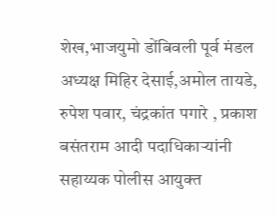शेख,भाजयुमो डोंबिवली पूर्व मंडल अध्यक्ष मिहिर देसाई,अमोल तायडे, रुपेश पवार, चंद्रकांत पगारे , प्रकाश बसंतराम आदी पदाधिकाऱ्यांनी सहाय्यक पोलीस आयुक्त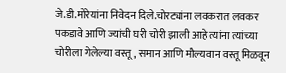जे.डी.मोरेयांना निवेदन दिले.चोरट्यांना लवकरात लवकर पकडावे आणि ज्यांची घरी चोरी झाली आहे त्यांना त्यांच्या चोरीला गेलेल्या वस्तू, समान आणि मौल्यवान वस्तू मिळवून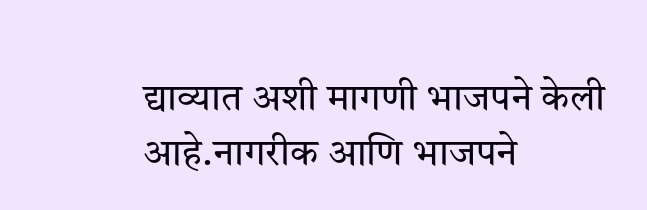द्याव्यात अशी मागणी भाजपने केली आहे.नागरीक आणि भाजपने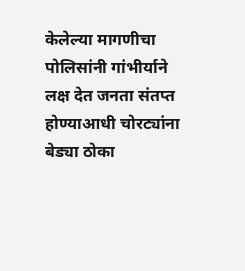केलेल्या मागणीचा पोलिसांनी गांभीर्याने लक्ष देत जनता संतप्त होण्याआधी चोरट्यांना बेड्या ठोका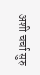अशी चर्चा सुरु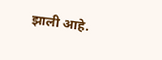झाली आहे.